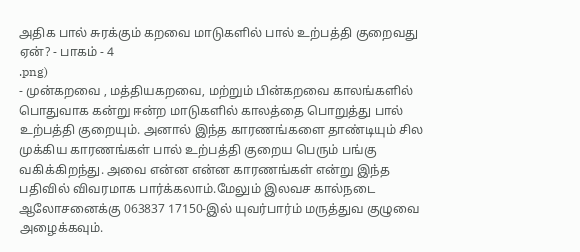அதிக பால் சுரக்கும் கறவை மாடுகளில் பால் உற்பத்தி குறைவது ஏன்? - பாகம் - 4
.png)
- முன்கறவை , மத்தியகறவை, மற்றும் பின்கறவை காலங்களில் பொதுவாக கன்று ஈன்ற மாடுகளில் காலத்தை பொறுத்து பால் உற்பத்தி குறையும். அனால் இந்த காரணங்களை தாண்டியும் சில முக்கிய காரணங்கள் பால் உற்பத்தி குறைய பெரும் பங்கு வகிக்கிறந்து. அவை என்ன என்ன காரணங்கள் என்று இந்த பதிவில் விவரமாக பார்க்கலாம்.மேலும் இலவச கால்நடை ஆலோசனைக்கு 063837 17150-இல் யுவர்பார்ம் மருத்துவ குழுவை அழைக்கவும்.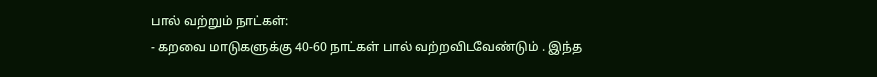பால் வற்றும் நாட்கள்:
- கறவை மாடுகளுக்கு 40-60 நாட்கள் பால் வற்றவிடவேண்டும் . இந்த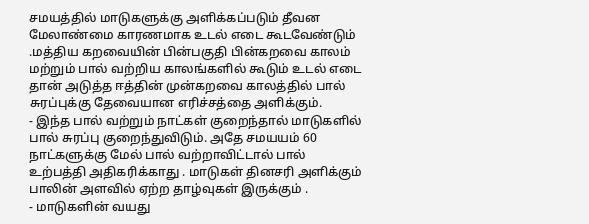சமயத்தில் மாடுகளுக்கு அளிக்கப்படும் தீவன மேலாண்மை காரணமாக உடல் எடை கூடவேண்டும் .மத்திய கறவையின் பின்பகுதி பின்கறவை காலம் மற்றும் பால் வற்றிய காலங்களில் கூடும் உடல் எடை தான் அடுத்த ஈத்தின் முன்கறவை காலத்தில் பால் சுரப்புக்கு தேவையான எரிச்சத்தை அளிக்கும்.
- இந்த பால் வற்றும் நாட்கள் குறைந்தால் மாடுகளில் பால் சுரப்பு குறைந்துவிடும். அதே சமயயம் 60 நாட்களுக்கு மேல் பால் வற்றாவிட்டால் பால் உற்பத்தி அதிகரிக்காது . மாடுகள் தினசரி அளிக்கும் பாலின் அளவில் ஏற்ற தாழ்வுகள் இருக்கும் .
- மாடுகளின் வயது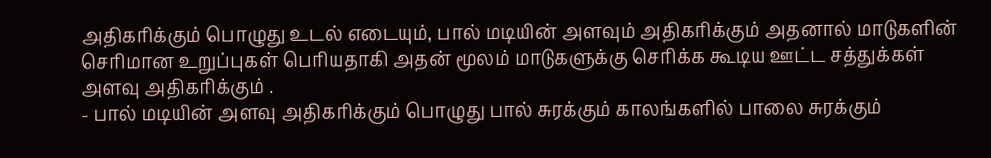அதிகரிக்கும் பொழுது உடல் எடையும், பால் மடியின் அளவும் அதிகரிக்கும் அதனால் மாடுகளின் செரிமான உறுப்புகள் பெரியதாகி அதன் மூலம் மாடுகளுக்கு செரிக்க கூடிய ஊட்ட சத்துக்கள் அளவு அதிகரிக்கும் .
- பால் மடியின் அளவு அதிகரிக்கும் பொழுது பால் சுரக்கும் காலங்களில் பாலை சுரக்கும்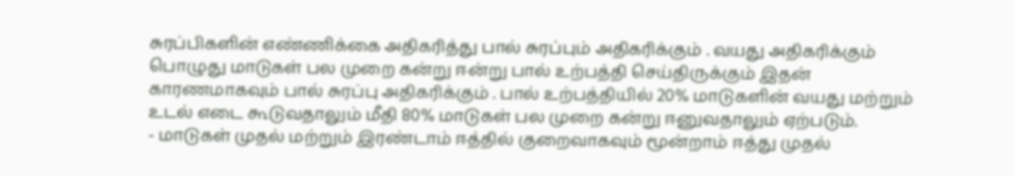சுரப்பிகளின் எண்ணிக்கை அதிகரித்து பால் சுரப்பும் அதிகரிக்கும் . வயது அதிகரிக்கும் பொழுது மாடுகள் பல முறை கன்று ஈன்று பால் உற்பத்தி செய்திருக்கும் இதன் காரணமாகவும் பால் சுரப்பு அதிகரிக்கும் . பால் உற்பத்தியில் 20% மாடுகளின் வயது மற்றும் உடல் எடை கூடுவதாலும் மீதி 80% மாடுகள் பல முறை கன்று ஈனுவதாலும் ஏற்படும்.
- மாடுகள் முதல் மற்றும் இரண்டாம் ஈத்தில் குறைவாகவும் மூன்றாம் ஈத்து முதல்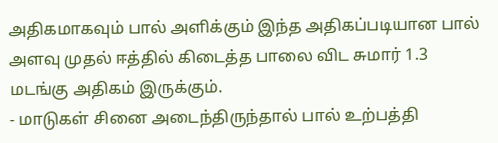அதிகமாகவும் பால் அளிக்கும் இந்த அதிகப்படியான பால் அளவு முதல் ஈத்தில் கிடைத்த பாலை விட சுமார் 1.3 மடங்கு அதிகம் இருக்கும்.
- மாடுகள் சினை அடைந்திருந்தால் பால் உற்பத்தி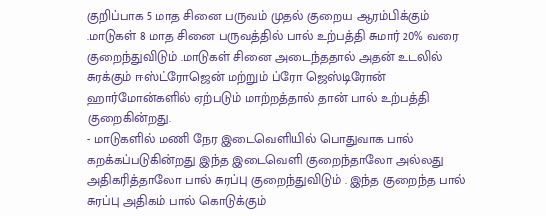குறிப்பாக 5 மாத சினை பருவம் முதல் குறைய ஆரம்பிக்கும் .மாடுகள் 8 மாத சினை பருவத்தில் பால் உற்பத்தி சுமார் 20% வரை குறைந்துவிடும் .மாடுகள் சினை அடைந்ததால் அதன் உடலில் சுரக்கும் ஈஸ்ட்ரோஜென் மற்றும் ப்ரோ ஜெஸ்டிரோன் ஹார்மோன்களில் ஏற்படும் மாற்றத்தால் தான் பால் உற்பத்தி குறைகின்றது.
- மாடுகளில் மணி நேர இடைவெளியில் பொதுவாக பால் கறக்கப்படுகின்றது இந்த இடைவெளி குறைந்தாலோ அல்லது அதிகரித்தாலோ பால் சுரப்பு குறைந்துவிடும் . இந்த குறைந்த பால் சுரப்பு அதிகம் பால் கொடுக்கும்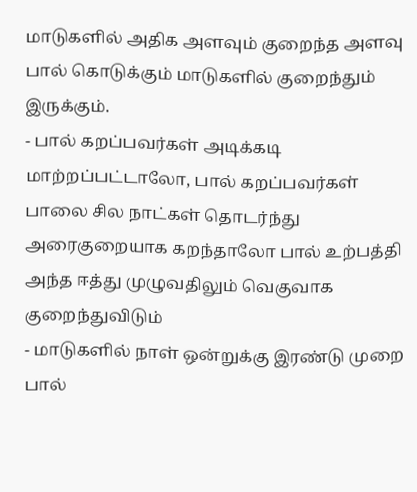மாடுகளில் அதிக அளவும் குறைந்த அளவு பால் கொடுக்கும் மாடுகளில் குறைந்தும் இருக்கும்.
- பால் கறப்பவர்கள் அடிக்கடி மாற்றப்பட்டாலோ, பால் கறப்பவர்கள் பாலை சில நாட்கள் தொடர்ந்து அரைகுறையாக கறந்தாலோ பால் உற்பத்தி அந்த ஈத்து முழுவதிலும் வெகுவாக குறைந்துவிடும்
- மாடுகளில் நாள் ஒன்றுக்கு இரண்டு முறை பால்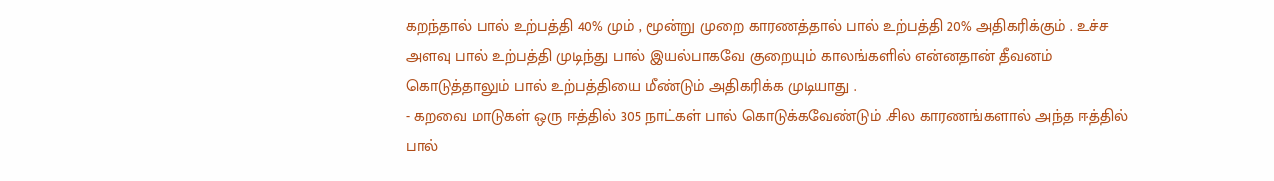கறந்தால் பால் உற்பத்தி 40% மும் , மூன்று முறை காரணத்தால் பால் உற்பத்தி 20% அதிகரிக்கும் . உச்ச அளவு பால் உற்பத்தி முடிந்து பால் இயல்பாகவே குறையும் காலங்களில் என்னதான் தீவனம் கொடுத்தாலும் பால் உற்பத்தியை மீண்டும் அதிகரிக்க முடியாது .
- கறவை மாடுகள் ஒரு ஈத்தில் 305 நாட்கள் பால் கொடுக்கவேண்டும் .சில காரணங்களால் அந்த ஈத்தில் பால்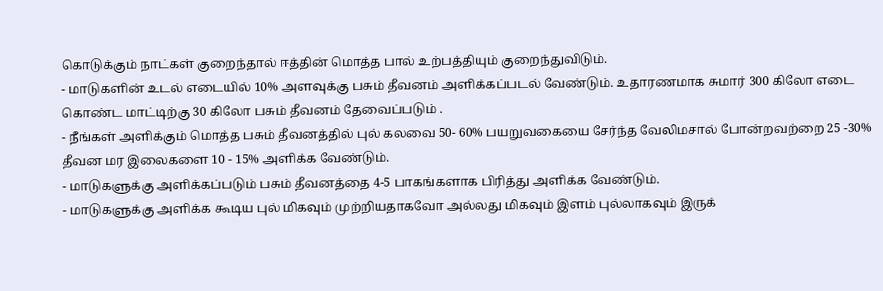கொடுக்கும் நாட்கள் குறைந்தால் ஈத்தின் மொத்த பால் உற்பத்தியும் குறைந்துவிடும்.
- மாடுகளின் உடல் எடையில் 10% அளவுக்கு பசும் தீவனம் அளிக்கப்படல் வேண்டும். உதாரணமாக சுமார் 300 கிலோ எடை கொண்ட மாட்டிற்கு 30 கிலோ பசும் தீவனம் தேவைப்படும் .
- நீங்கள் அளிக்கும் மொத்த பசும் தீவனத்தில் புல் கலவை 50- 60% பயறுவகையை சேர்ந்த வேலிமசால் போன்றவற்றை 25 -30% தீவன மர இலைகளை 10 - 15% அளிக்க வேண்டும்.
- மாடுகளுக்கு அளிக்கப்படும் பசும் தீவனத்தை 4-5 பாகங்களாக பிரித்து அளிக்க வேண்டும்.
- மாடுகளுக்கு அளிக்க கூடிய புல் மிகவும் முற்றியதாகவோ அல்லது மிகவும் இளம் புல்லாகவும் இருக்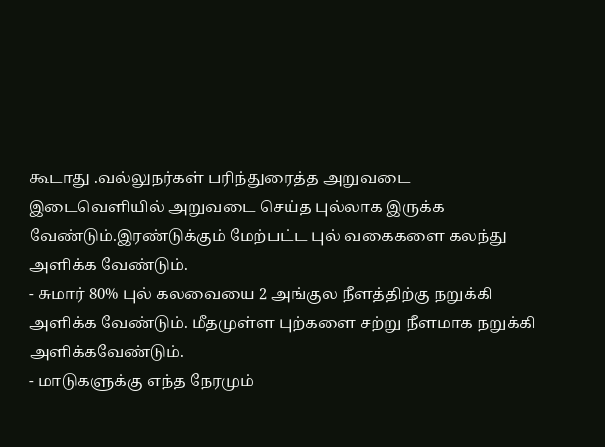கூடாது .வல்லுநர்கள் பரிந்துரைத்த அறுவடை இடைவெளியில் அறுவடை செய்த புல்லாக இருக்க வேண்டும்.இரண்டுக்கும் மேற்பட்ட புல் வகைகளை கலந்து அளிக்க வேண்டும்.
- சுமார் 80% புல் கலவையை 2 அங்குல நீளத்திற்கு நறுக்கி அளிக்க வேண்டும். மீதமுள்ள புற்களை சற்று நீளமாக நறுக்கி அளிக்கவேண்டும்.
- மாடுகளுக்கு எந்த நேரமும்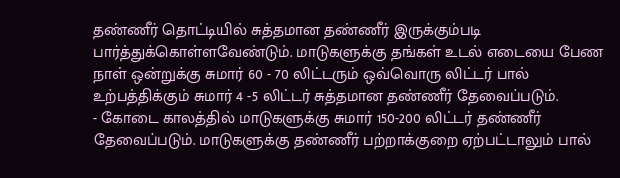தண்ணீர் தொட்டியில் சுத்தமான தண்ணீர் இருக்கும்படி பார்த்துக்கொள்ளவேண்டும். மாடுகளுக்கு தங்கள் உடல் எடையை பேண நாள் ஒன்றுக்கு சுமார் 60 - 70 லிட்டரும் ஒவ்வொரு லிட்டர் பால் உற்பத்திக்கும் சுமார் 4 -5 லிட்டர் சுத்தமான தண்ணீர் தேவைப்படும்.
- கோடை காலத்தில் மாடுகளுக்கு சுமார் 150-200 லிட்டர் தண்ணீர் தேவைப்படும். மாடுகளுக்கு தண்ணீர் பற்றாக்குறை ஏற்பட்டாலும் பால்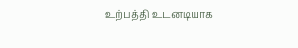உற்பத்தி உடனடியாக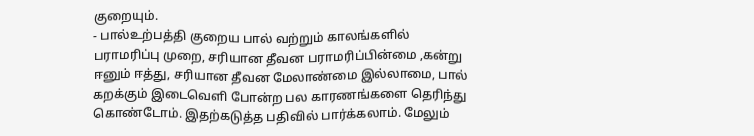குறையும்.
- பால்உற்பத்தி குறைய பால் வற்றும் காலங்களில் பராமரிப்பு முறை, சரியான தீவன பராமரிப்பின்மை ,கன்று ஈனும் ஈத்து, சரியான தீவன மேலாண்மை இல்லாமை, பால் கறக்கும் இடைவெளி போன்ற பல காரணங்களை தெரிந்து கொண்டோம். இதற்கடுத்த பதிவில் பார்க்கலாம். மேலும்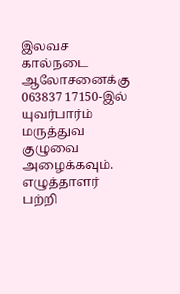இலவச கால்நடை ஆலோசனைக்கு 063837 17150-இல் யுவர்பார்ம் மருத்துவ குழுவை அழைக்கவும்.
எழுத்தாளர் பற்றி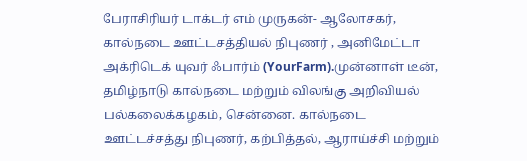பேராசிரியர் டாக்டர் எம் முருகன்- ஆலோசகர், கால்நடை ஊட்டசத்தியல் நிபுணர் , அனிமேட்டா அக்ரிடெக் யுவர் ஃபார்ம் (YourFarm).முன்னாள் டீன், தமிழ்நாடு கால்நடை மற்றும் விலங்கு அறிவியல் பல்கலைக்கழகம், சென்னை. கால்நடை ஊட்டச்சத்து நிபுணர், கற்பித்தல், ஆராய்ச்சி மற்றும்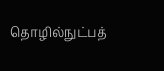தொழில்நுட்பத்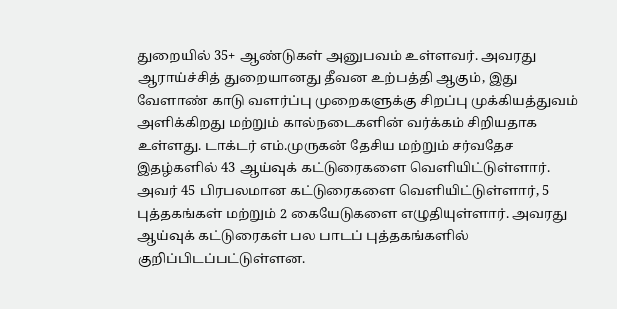துறையில் 35+ ஆண்டுகள் அனுபவம் உள்ளவர். அவரது ஆராய்ச்சித் துறையானது தீவன உற்பத்தி ஆகும், இது வேளாண் காடு வளர்ப்பு முறைகளுக்கு சிறப்பு முக்கியத்துவம் அளிக்கிறது மற்றும் கால்நடைகளின் வர்க்கம் சிறியதாக உள்ளது. டாக்டர் எம்.முருகன் தேசிய மற்றும் சர்வதேச இதழ்களில் 43 ஆய்வுக் கட்டுரைகளை வெளியிட்டுள்ளார். அவர் 45 பிரபலமான கட்டுரைகளை வெளியிட்டுள்ளார், 5 புத்தகங்கள் மற்றும் 2 கையேடுகளை எழுதியுள்ளார். அவரது ஆய்வுக் கட்டுரைகள் பல பாடப் புத்தகங்களில் குறிப்பிடப்பட்டுள்ளன.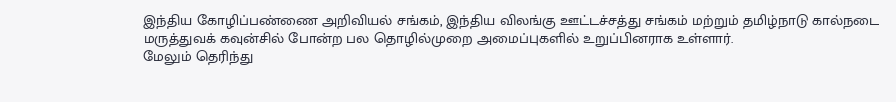இந்திய கோழிப்பண்ணை அறிவியல் சங்கம், இந்திய விலங்கு ஊட்டச்சத்து சங்கம் மற்றும் தமிழ்நாடு கால்நடை மருத்துவக் கவுன்சில் போன்ற பல தொழில்முறை அமைப்புகளில் உறுப்பினராக உள்ளார்.
மேலும் தெரிந்து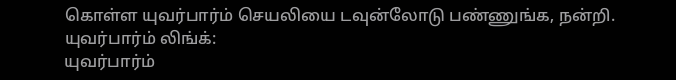கொள்ள யுவர்பார்ம் செயலியை டவுன்லோடு பண்ணுங்க, நன்றி.
யுவர்பார்ம் லிங்க்:
யுவர்பார்ம்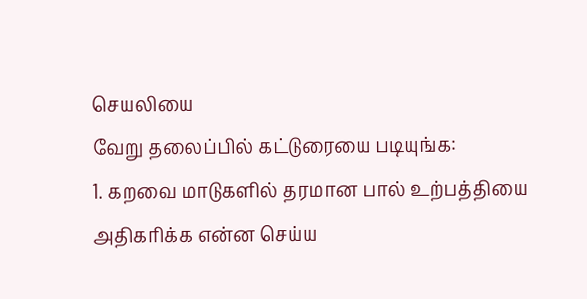செயலியை
வேறு தலைப்பில் கட்டுரையை படியுங்க:
1. கறவை மாடுகளில் தரமான பால் உற்பத்தியை அதிகரிக்க என்ன செய்ய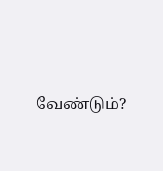வேண்டும்?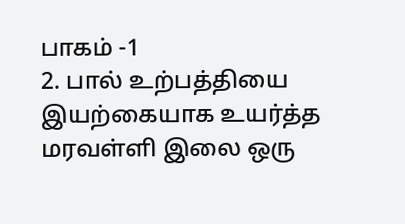பாகம் -1
2. பால் உற்பத்தியை இயற்கையாக உயர்த்த மரவள்ளி இலை ஒரு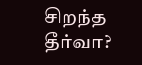சிறந்த தீர்வா?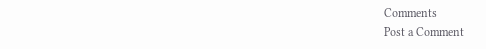Comments
Post a Comment